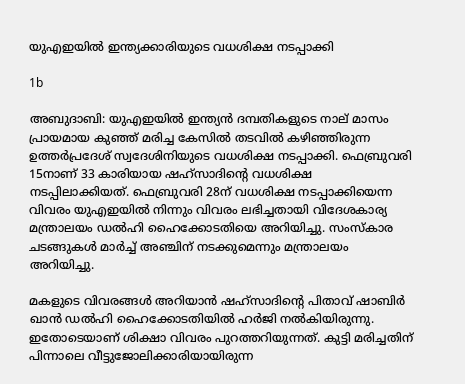യുഎഇയില്‍ ഇന്ത്യക്കാരിയുടെ വധശിക്ഷ നടപ്പാക്കി

1b

അബുദാബി: യുഎഇയില്‍ ഇന്ത്യന്‍ ദമ്പതികളുടെ നാല് മാസം പ്രായമായ കുഞ്ഞ് മരിച്ച കേസില്‍ തടവില്‍ കഴിഞ്ഞിരുന്ന ഉത്തര്‍പ്രദേശ് സ്വദേശിനിയുടെ വധശിക്ഷ നടപ്പാക്കി. ഫെബ്രുവരി 15നാണ് 33 കാരിയായ ഷഹ്‌സാദിന്റെ വധശിക്ഷ നടപ്പിലാക്കിയത്. ഫെബ്രുവരി 28ന് വധശിക്ഷ നടപ്പാക്കിയെന്ന വിവരം യുഎഇയില്‍ നിന്നും വിവരം ലഭിച്ചതായി വിദേശകാര്യ മന്ത്രാലയം ഡല്‍ഹി ഹൈക്കോടതിയെ അറിയിച്ചു. സംസ്‌കാര ചടങ്ങുകള്‍ മാര്‍ച്ച് അഞ്ചിന് നടക്കുമെന്നും മന്ത്രാലയം അറിയിച്ചു.

മകളുടെ വിവരങ്ങള്‍ അറിയാന്‍ ഷഹ്‌സാദിന്റെ പിതാവ് ഷാബിര്‍ ഖാന്‍ ഡല്‍ഹി ഹൈക്കോടതിയില്‍ ഹര്‍ജി നല്‍കിയിരുന്നു. ഇതോടെയാണ് ശിക്ഷാ വിവരം പുറത്തറിയുന്നത്. കുട്ടി മരിച്ചതിന് പിന്നാലെ വീട്ടുജോലിക്കാരിയായിരുന്ന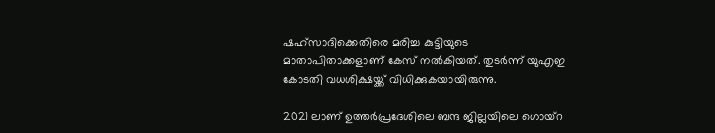ഷഹ്‌സാദിക്കെതിരെ മരിച്ച കുട്ടിയുടെ മാതാപിതാക്കളാണ് കേസ് നല്‍കിയത്. തുടര്‍ന്ന് യുഎഇ കോടതി വധശിക്ഷയ്ക്ക് വിധിക്കുകയായിരുന്നു.

2021 ലാണ് ഉത്തര്‍പ്രദേശിലെ ബന്ദ ജില്ലയിലെ ഗൊയ്റ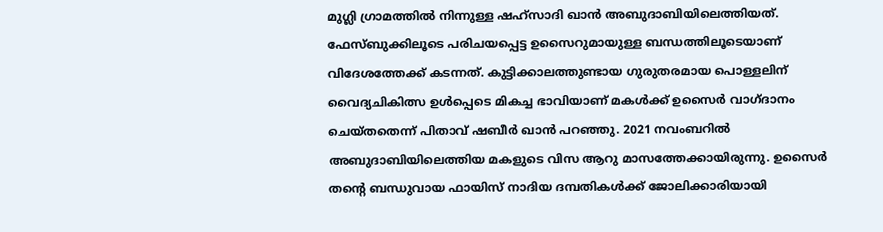മുഗ്ലി ഗ്രാമത്തില്‍ നിന്നുള്ള ഷഹ്‌സാദി ഖാന്‍ അബുദാബിയിലെത്തിയത്. ഫേസ്ബുക്കിലൂടെ പരിചയപ്പെട്ട ഉസൈറുമായുള്ള ബന്ധത്തിലൂടെയാണ് വിദേശത്തേക്ക് കടന്നത്. കുട്ടിക്കാലത്തുണ്ടായ ഗുരുതരമായ പൊള്ളലിന് വൈദ്യചികിത്സ ഉള്‍പ്പെടെ മികച്ച ഭാവിയാണ് മകള്‍ക്ക് ഉസൈര്‍ വാഗ്ദാനം ചെയ്തതെന്ന് പിതാവ് ഷബീര്‍ ഖാന്‍ പറഞ്ഞു. 2021 നവംബറില്‍ അബുദാബിയിലെത്തിയ മകളുടെ വിസ ആറു മാസത്തേക്കായിരുന്നു. ഉസൈര്‍ തന്റെ ബന്ധുവായ ഫായിസ് നാദിയ ദമ്പതികള്‍ക്ക് ജോലിക്കാരിയായി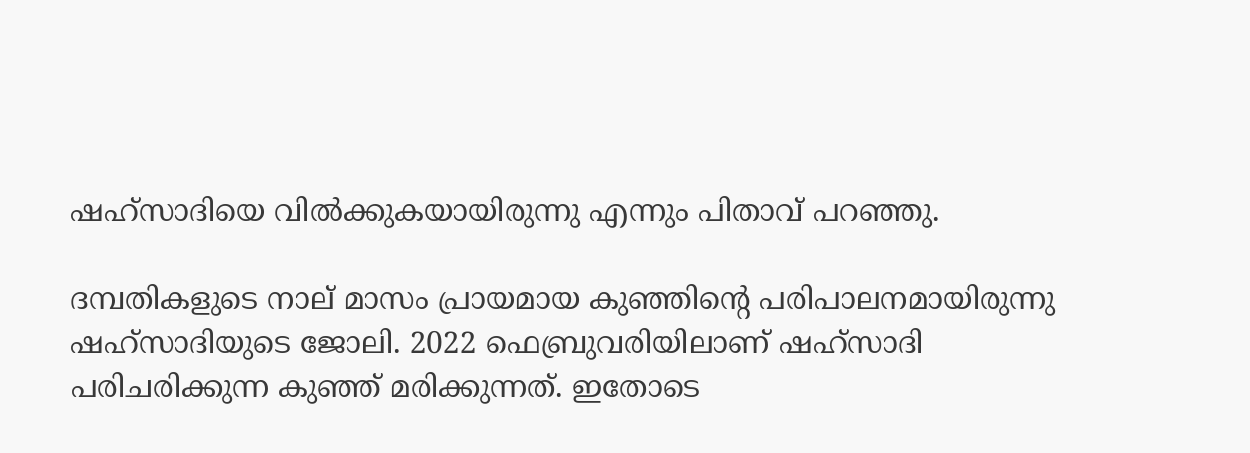ഷഹ്‌സാദിയെ വില്‍ക്കുകയായിരുന്നു എന്നും പിതാവ് പറഞ്ഞു.

ദമ്പതികളുടെ നാല് മാസം പ്രായമായ കുഞ്ഞിന്റെ പരിപാലനമായിരുന്നു ഷഹ്‌സാദിയുടെ ജോലി. 2022 ഫെബ്രുവരിയിലാണ് ഷഹ്‌സാദി പരിചരിക്കുന്ന കുഞ്ഞ് മരിക്കുന്നത്. ഇതോടെ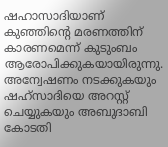ഷഹാസാദിയാണ് കുഞ്ഞിന്റെ മരണത്തിന് കാരണമെന്ന് കുടുംബം ആരോപിക്കുകയായിരുന്നു. അന്വേഷണം നടക്കുകയും ഷഹ്‌സാദിയെ അറസ്റ്റ് ചെയ്യുകയും അബുദാബി കോടതി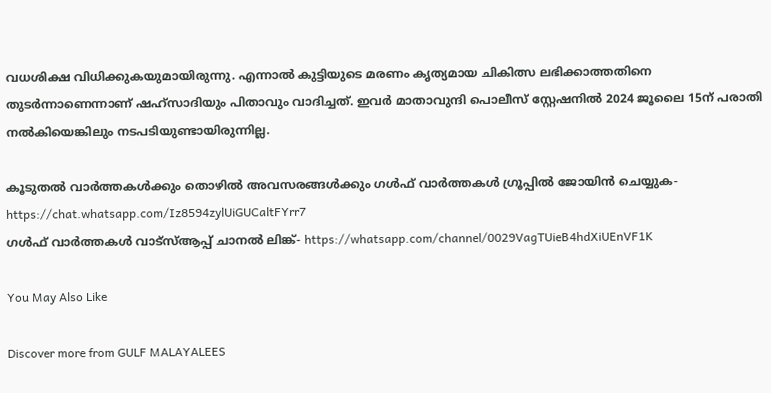വധശിക്ഷ വിധിക്കുകയുമായിരുന്നു. എന്നാല്‍ കുട്ടിയുടെ മരണം കൃത്യമായ ചികിത്സ ലഭിക്കാത്തതിനെ തുടര്‍ന്നാണെന്നാണ് ഷഹ്സാദിയും പിതാവും വാദിച്ചത്. ഇവര്‍ മാതാവുന്ദി പൊലീസ് സ്റ്റേഷനില്‍ 2024 ജൂലൈ 15ന് പരാതി നല്‍കിയെങ്കിലും നടപടിയുണ്ടായിരുന്നില്ല.

കൂടുതല്‍ വാര്‍ത്തകള്‍ക്കും തൊഴില്‍ അവസരങ്ങള്‍ക്കും ഗള്‍ഫ് വാര്‍ത്തകള്‍ ഗ്രൂപ്പില്‍ ജോയിന്‍ ചെയ്യുക- https://chat.whatsapp.com/Iz8594zylUiGUCaltFYrr7
ഗള്‍ഫ് വാര്‍ത്തകള്‍ വാട്‌സ്ആപ്പ് ചാനല്‍ ലിങ്ക്- https://whatsapp.com/channel/0029VagTUieB4hdXiUEnVF1K

You May Also Like

Discover more from GULF MALAYALEES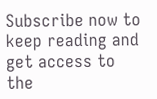Subscribe now to keep reading and get access to the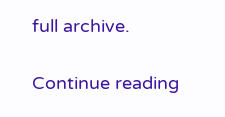full archive.

Continue reading